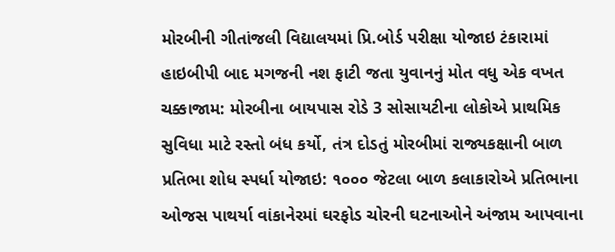મોરબીની ગીતાંજલી વિદ્યાલયમાં પ્રિ.બોર્ડ પરીક્ષા યોજાઇ ટંકારામાં હાઇબીપી બાદ મગજની નશ ફાટી જતા યુવાનનું મોત વધુ એક વખત ચક્કાજામ: મોરબીના બાયપાસ રોડે 3 સોસાયટીના લોકોએ પ્રાથમિક સુવિધા માટે રસ્તો બંધ કર્યો, તંત્ર દોડતું મોરબીમાં રાજ્યકક્ષાની બાળ પ્રતિભા શોધ સ્પર્ધા યોજાઇ: ૧૦૦૦ જેટલા બાળ કલાકારોએ પ્રતિભાના ઓજસ પાથર્યા વાંકાનેરમાં ઘરફોડ ચોરની ઘટનાઓને અંજામ આપવાના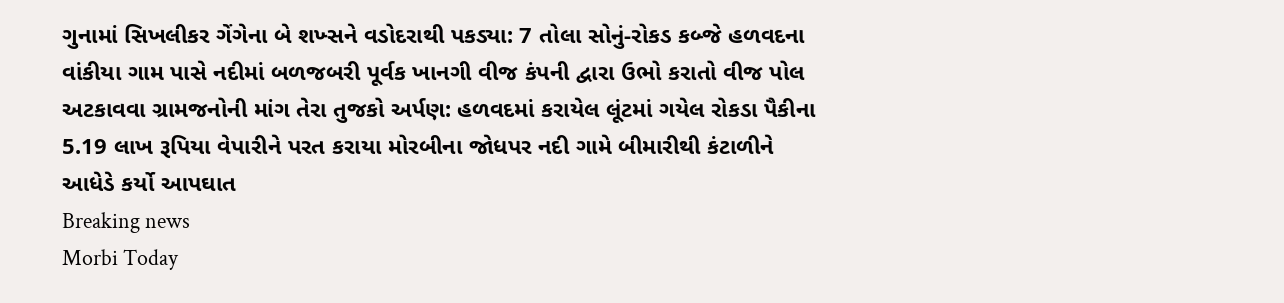ગુનામાં સિખલીકર ગેંગેના બે શખ્સને વડોદરાથી પકડ્યા: 7 તોલા સોનું-રોકડ કબ્જે હળવદના વાંકીયા ગામ પાસે નદીમાં બળજબરી પૂર્વક ખાનગી વીજ કંપની દ્વારા ઉભો કરાતો વીજ પોલ અટકાવવા ગ્રામજનોની માંગ તેરા તુજકો અર્પણ: હળવદમાં કરાયેલ લૂંટમાં ગયેલ રોકડા પૈકીના 5.19 લાખ રૂપિયા વેપારીને પરત કરાયા મોરબીના જોધપર નદી ગામે બીમારીથી કંટાળીને આધેડે કર્યો આપઘાત
Breaking news
Morbi Today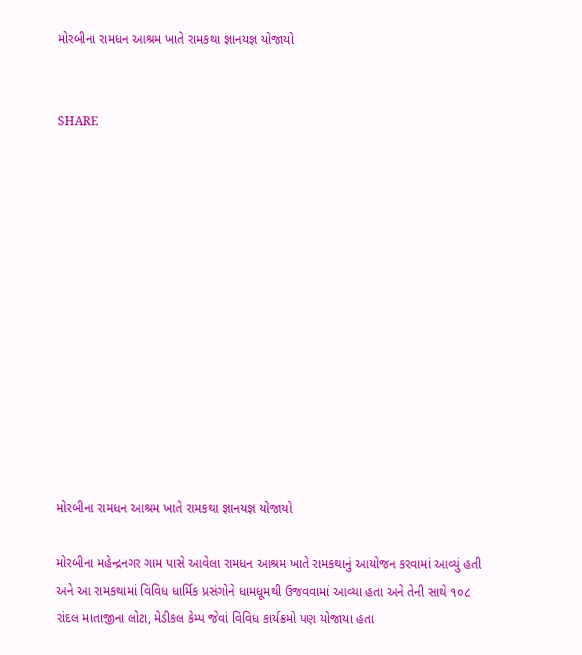મોરબીના રામધન આશ્રમ ખાતે રામકથા જ્ઞાનયજ્ઞ યોજાયો


SHARE













મોરબીના રામધન આશ્રમ ખાતે રામકથા જ્ઞાનયજ્ઞ યોજાયો

મોરબીના મહેન્દ્રનગર ગામ પાસે આવેલા રામધન આશ્રમ ખાતે રામકથાનું આયોજન કરવામાં આવ્યું હતી અને આ રામકથામાં વિવિધ ધાર્મિક પ્રસંગોને ધામધૂમથી ઉજવવામાં આવ્યા હતા અને તેની સાથે ૧૦૮ રાંદલ માતાજીના લોટા, મેડીકલ કેમ્પ જેવાં વિવિધ કાર્યક્રમો પણ યોજાયા હતા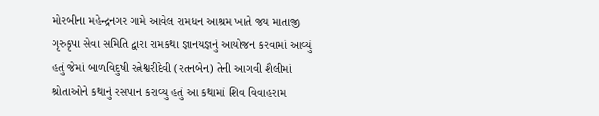મોરબીના મહેન્દ્રનગર ગામે આવેલ રામધન આશ્રમ ખાતે જય માતાજી ગૃરુકૃપા સેવા સમિતિ દ્વારા રામકથા જ્ઞાનયજ્ઞનું આયોજન કરવામાં આવ્યું હતું જેમાં બાળવિદુષી રત્નેશ્વરીદેવી (રતનબેન) તેની આગવી શૈલીમાં શ્રોતાઓને કથાનું રસપાન કરાવ્યુ હતું આ કથામાં શિવ વિવાહરામ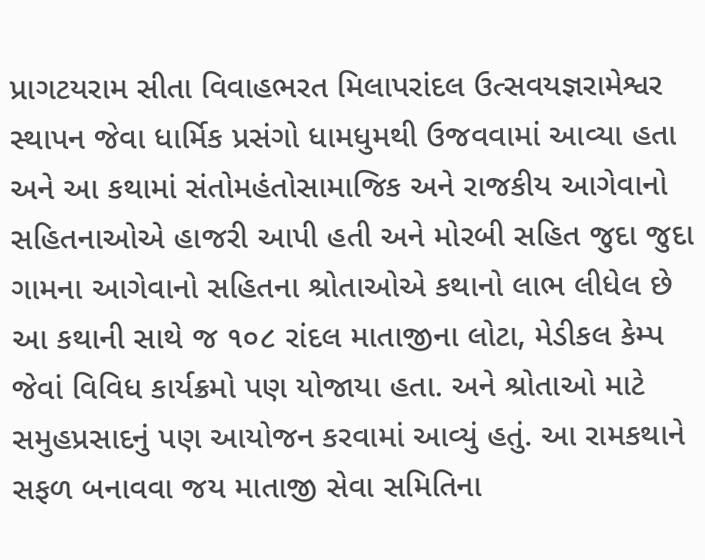પ્રાગટયરામ સીતા વિવાહભરત મિલાપરાંદલ ઉત્સવયજ્ઞરામેશ્વર સ્થાપન જેવા ધાર્મિક પ્રસંગો ધામધુમથી ઉજવવામાં આવ્યા હતા અને આ કથામાં સંતોમહંતોસામાજિક અને રાજકીય આગેવાનો સહિતનાઓએ હાજરી આપી હતી અને મોરબી સહિત જુદા જુદા ગામના આગેવાનો સહિતના શ્રોતાઓએ કથાનો લાભ લીધેલ છે આ કથાની સાથે જ ૧૦૮ રાંદલ માતાજીના લોટા, મેડીકલ કેમ્પ જેવાં વિવિધ કાર્યક્રમો પણ યોજાયા હતા. અને શ્રોતાઓ માટે સમુહપ્રસાદનું પણ આયોજન કરવામાં આવ્યું હતું. આ રામકથાને સફળ બનાવવા જય માતાજી સેવા સમિતિના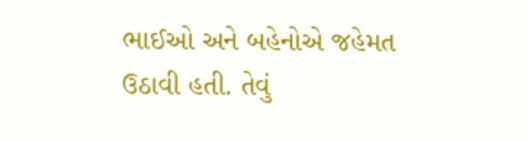ભાઈઓ અને બહેનોએ જહેમત ઉઠાવી હતી. તેવું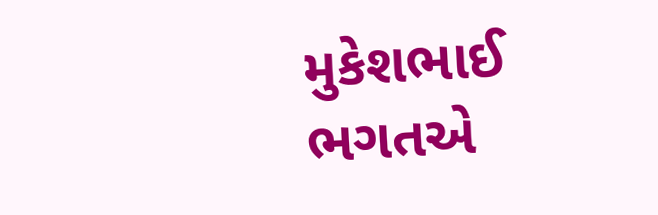મુકેશભાઈ ભગતએ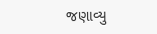જણાવ્યુ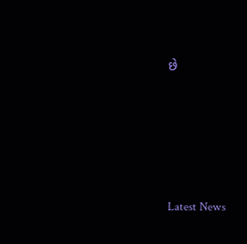છે






Latest News